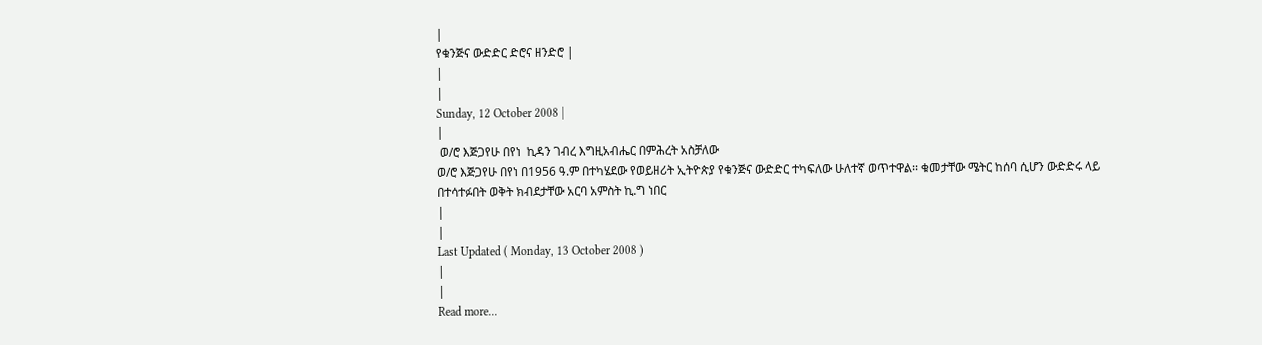|
የቁንጅና ውድድር ድሮና ዘንድሮ |
|
|
Sunday, 12 October 2008 |
|
 ወ/ሮ እጅጋየሁ በየነ  ኪዳን ገብረ እግዚአብሔር በምሕረት አስቻለው
ወ/ሮ እጅጋየሁ በየነ በ1956 ዓ.ም በተካሄደው የወይዘሪት ኢትዮጵያ የቁንጅና ውድድር ተካፍለው ሁለተኛ ወጥተዋል፡፡ ቁመታቸው ሜትር ከሰባ ሲሆን ውድድሩ ላይ በተሳተፉበት ወቅት ክብደታቸው አርባ አምስት ኪ.ግ ነበር
|
|
Last Updated ( Monday, 13 October 2008 )
|
|
Read more...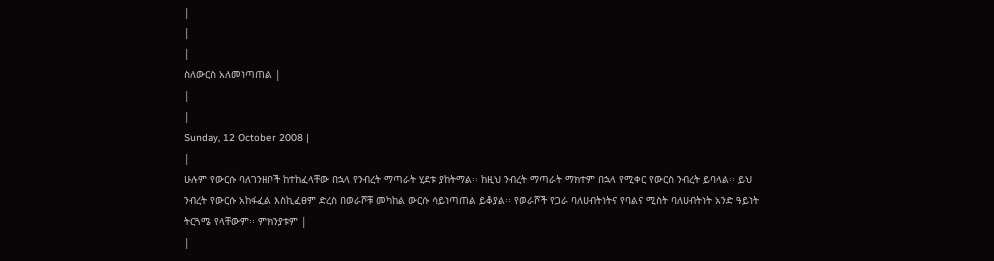|
|
|
ስለውርስ አለመነጣጠል |
|
|
Sunday, 12 October 2008 |
|
ሁሉም የውርሱ ባለገንዘቦች ከተከፈላቸው በኋላ የንብረት ማጣራት ሂደቱ ያከትማል፡፡ ከዚህ ንብረት ማጣራት ማክተም በኋላ የሚቀር የውርስ ንብረት ይባላል፡፡ ይህ ንብረት የውርሱ አከፋፈል እስኪፈፀም ድረስ በወራሾቹ መካከል ውርሱ ሳይነጣጠል ይቆያል፡፡ የወራሾች የጋራ ባለሀብትነትና የባልና ሚስት ባለሀብትነት አንድ ዓይነት ትርጓሜ የላቸውም፡፡ ምክንያቱም |
|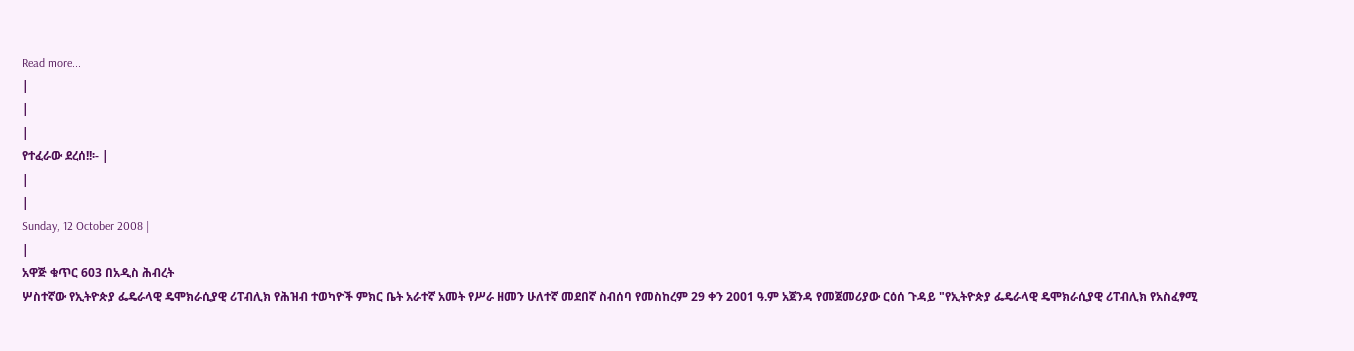Read more...
|
|
|
የተፈራው ደረሰ!!፡- |
|
|
Sunday, 12 October 2008 |
|
አዋጅ ቁጥር 603 በአዲስ ሕብረት
ሦስተኛው የኢትዮጵያ ፌዴራላዊ ዴሞክራሲያዊ ሪፐብሊክ የሕዝብ ተወካዮች ምክር ቤት አራተኛ አመት የሥራ ዘመን ሁለተኛ መደበኛ ስብሰባ የመስከረም 29 ቀን 2001 ዓ.ም አጀንዳ የመጀመሪያው ርዕሰ ጉዳይ "የኢትዮጵያ ፌዴራላዊ ዴሞክራሲያዊ ሪፐብሊክ የአስፈፃሚ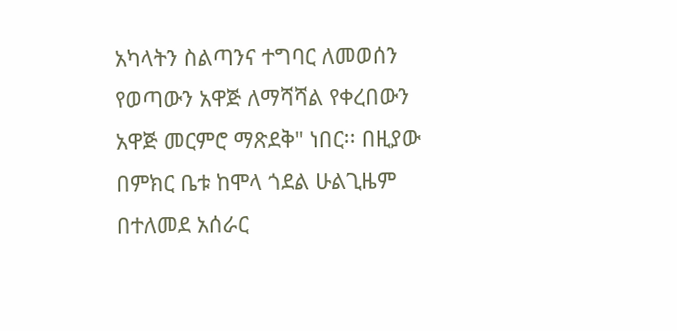አካላትን ስልጣንና ተግባር ለመወሰን የወጣውን አዋጅ ለማሻሻል የቀረበውን አዋጅ መርምሮ ማጽደቅ" ነበር፡፡ በዚያው በምክር ቤቱ ከሞላ ጎደል ሁልጊዜም በተለመደ አሰራር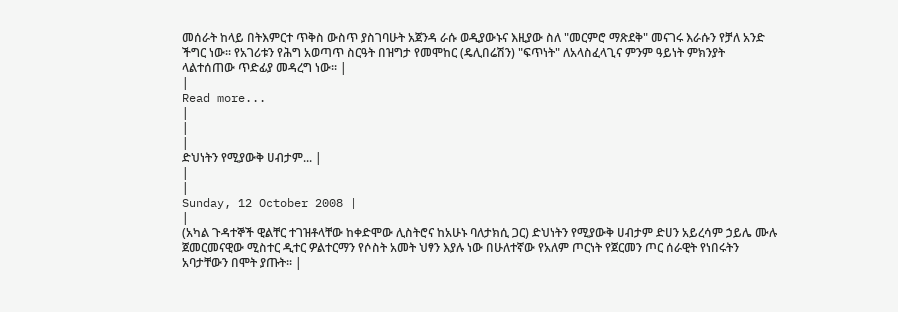መሰራት ከላይ በትእምርተ ጥቅስ ውስጥ ያስገባሁት አጀንዳ ራሱ ወዲያውኑና እዚያው ስለ "መርምሮ ማጽደቅ" መናገሩ እራሱን የቻለ አንድ ችግር ነው፡፡ የአገሪቱን የሕግ አወጣጥ ስርዓት በዝግታ የመሞከር (ዴሊበሬሽን) "ፍጥነት" ለአላስፈላጊና ምንም ዓይነት ምክንያት ላልተሰጠው ጥድፊያ መዳረግ ነው፡፡ |
|
Read more...
|
|
|
ድህነትን የሚያውቅ ሀብታም... |
|
|
Sunday, 12 October 2008 |
|
(አካል ጉዳተኞች ዊልቸር ተገዝቶላቸው ከቀድሞው ሊስትሮና ከአሁኑ ባለታክሲ ጋር) ድህነትን የሚያውቅ ሀብታም ድሀን አይረሳም ኃይሌ ሙሉ
ጀመርመናዊው ሚስተር ዲተር ዎልተርማን የሶስት አመት ህፃን እያሉ ነው በሁለተኛው የአለም ጦርነት የጀርመን ጦር ሰራዊት የነበሩትን አባታቸውን በሞት ያጡት፡፡ |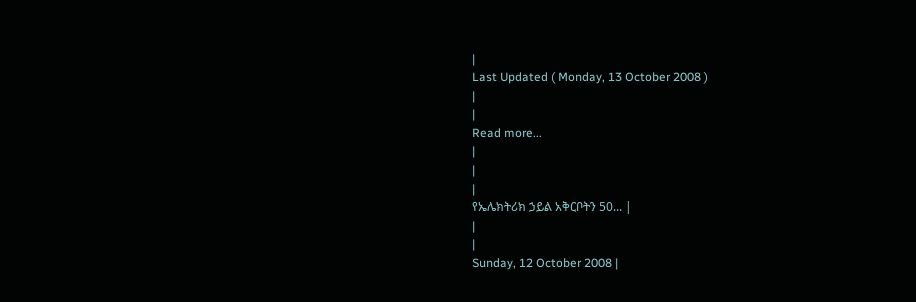|
Last Updated ( Monday, 13 October 2008 )
|
|
Read more...
|
|
|
የኤሌክትሪክ ኃይል አቅርቦትን 50... |
|
|
Sunday, 12 October 2008 |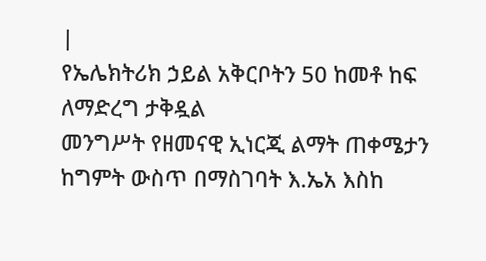|
የኤሌክትሪክ ኃይል አቅርቦትን 50 ከመቶ ከፍ ለማድረግ ታቅዷል
መንግሥት የዘመናዊ ኢነርጂ ልማት ጠቀሜታን ከግምት ውስጥ በማስገባት እ.ኤአ እስከ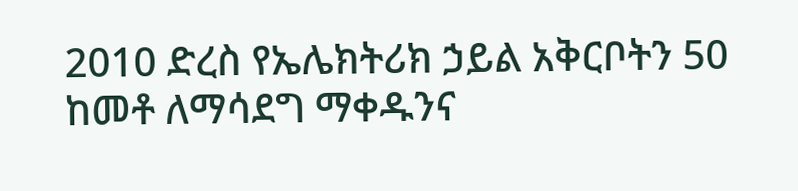2010 ድረስ የኤሌክትሪክ ኃይል አቅርቦትን 50 ከመቶ ለማሳደግ ማቀዱንና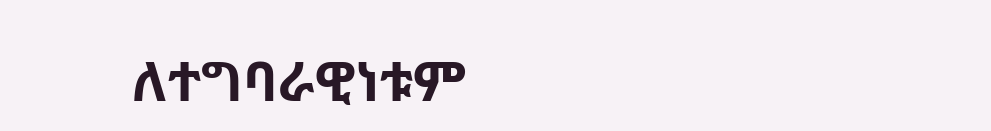ለተግባራዊነቱም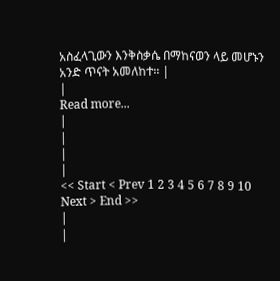አስፈላጊውን እንቅስቃሴ በማከናወን ላይ መሆኑን አንድ ጥናት አመለከተ፡፡ |
|
Read more...
|
|
|
|
<< Start < Prev 1 2 3 4 5 6 7 8 9 10 Next > End >>
|
|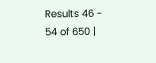Results 46 - 54 of 650 |